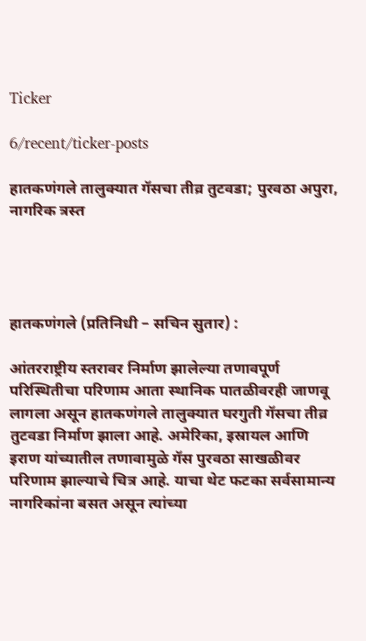Ticker

6/recent/ticker-posts

हातकणंगले तालुक्यात गॅसचा तीव्र तुटवडा; पुरवठा अपुरा, नागरिक त्रस्त




हातकणंगले (प्रतिनिधी – सचिन सुतार) :

आंतरराष्ट्रीय स्तरावर निर्माण झालेल्या तणावपूर्ण परिस्थितीचा परिणाम आता स्थानिक पातळीवरही जाणवू लागला असून हातकणंगले तालुक्यात घरगुती गॅसचा तीव्र तुटवडा निर्माण झाला आहे. अमेरिका, इस्रायल आणि इराण यांच्यातील तणावामुळे गॅस पुरवठा साखळीवर परिणाम झाल्याचे चित्र आहे. याचा थेट फटका सर्वसामान्य नागरिकांना बसत असून त्यांच्या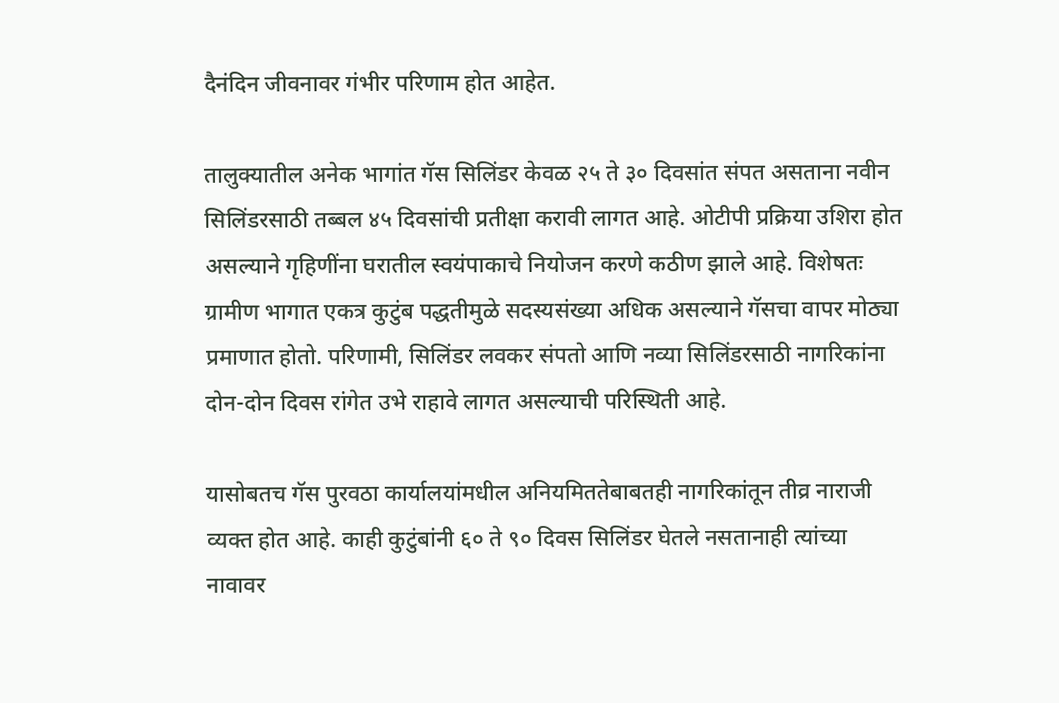दैनंदिन जीवनावर गंभीर परिणाम होत आहेत.

तालुक्यातील अनेक भागांत गॅस सिलिंडर केवळ २५ ते ३० दिवसांत संपत असताना नवीन सिलिंडरसाठी तब्बल ४५ दिवसांची प्रतीक्षा करावी लागत आहे. ओटीपी प्रक्रिया उशिरा होत असल्याने गृहिणींना घरातील स्वयंपाकाचे नियोजन करणे कठीण झाले आहे. विशेषतः ग्रामीण भागात एकत्र कुटुंब पद्धतीमुळे सदस्यसंख्या अधिक असल्याने गॅसचा वापर मोठ्या प्रमाणात होतो. परिणामी, सिलिंडर लवकर संपतो आणि नव्या सिलिंडरसाठी नागरिकांना दोन-दोन दिवस रांगेत उभे राहावे लागत असल्याची परिस्थिती आहे.

यासोबतच गॅस पुरवठा कार्यालयांमधील अनियमिततेबाबतही नागरिकांतून तीव्र नाराजी व्यक्त होत आहे. काही कुटुंबांनी ६० ते ९० दिवस सिलिंडर घेतले नसतानाही त्यांच्या नावावर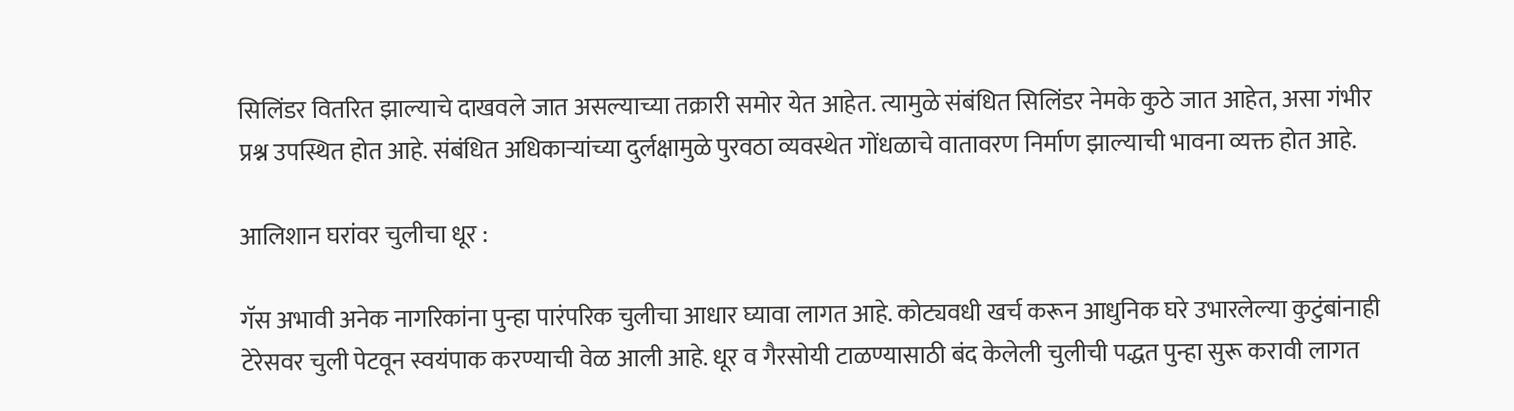सिलिंडर वितरित झाल्याचे दाखवले जात असल्याच्या तक्रारी समोर येत आहेत. त्यामुळे संबंधित सिलिंडर नेमके कुठे जात आहेत, असा गंभीर प्रश्न उपस्थित होत आहे. संबंधित अधिकाऱ्यांच्या दुर्लक्षामुळे पुरवठा व्यवस्थेत गोंधळाचे वातावरण निर्माण झाल्याची भावना व्यक्त होत आहे.

आलिशान घरांवर चुलीचा धूर :

गॅस अभावी अनेक नागरिकांना पुन्हा पारंपरिक चुलीचा आधार घ्यावा लागत आहे. कोट्यवधी खर्च करून आधुनिक घरे उभारलेल्या कुटुंबांनाही टेरेसवर चुली पेटवून स्वयंपाक करण्याची वेळ आली आहे. धूर व गैरसोयी टाळण्यासाठी बंद केलेली चुलीची पद्धत पुन्हा सुरू करावी लागत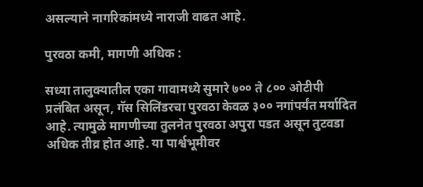असल्याने नागरिकांमध्ये नाराजी वाढत आहे.

पुरवठा कमी, मागणी अधिक :

सध्या तालुक्यातील एका गावामध्ये सुमारे ७०० ते ८०० ओटीपी प्रलंबित असून, गॅस सिलिंडरचा पुरवठा केवळ ३०० नगांपर्यंत मर्यादित आहे. त्यामुळे मागणीच्या तुलनेत पुरवठा अपुरा पडत असून तुटवडा अधिक तीव्र होत आहे. या पार्श्वभूमीवर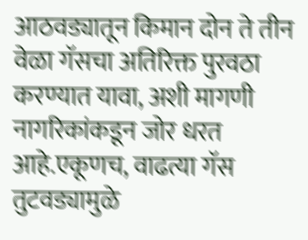आठवड्यातून किमान दोन ते तीन वेळा गॅसचा अतिरिक्त पुरवठा करण्यात यावा, अशी मागणी नागरिकांकडून जोर धरत आहे.एकूणच, वाढत्या गॅस तुटवड्यामुळे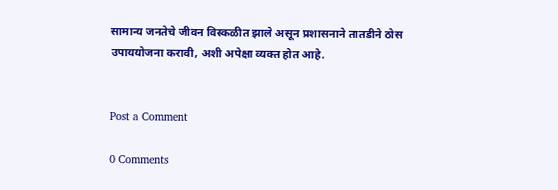सामान्य जनतेचे जीवन विस्कळीत झाले असून प्रशासनाने तातडीने ठोस उपाययोजना करावी, अशी अपेक्षा व्यक्त होत आहे.


Post a Comment

0 Comments